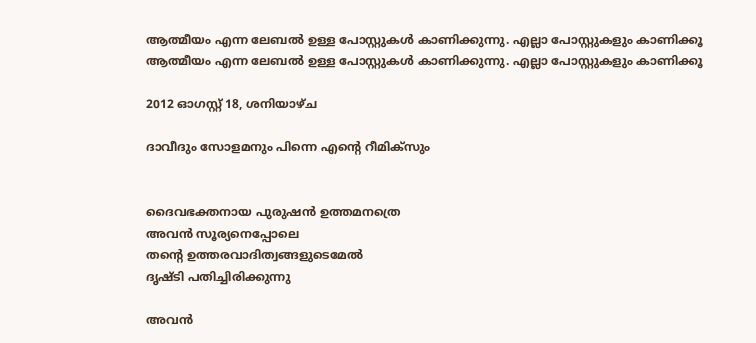ആത്മീയം എന്ന ലേബല്‍ ഉള്ള പോസ്റ്റുകള്‍ കാണിക്കുന്നു. എല്ലാ പോസ്റ്റുകളും കാണിക്കൂ
ആത്മീയം എന്ന ലേബല്‍ ഉള്ള പോസ്റ്റുകള്‍ കാണിക്കുന്നു. എല്ലാ പോസ്റ്റുകളും കാണിക്കൂ

2012 ഓഗസ്റ്റ് 18, ശനിയാഴ്‌ച

ദാവീദും സോളമനും പിന്നെ എന്റെ റീമിക്സും


ദൈവഭക്തനായ പുരുഷന്‍ ഉത്തമനത്രെ
അവന്‍ സൂര്യനെപ്പോലെ
തന്റെ ഉത്തരവാദിത്വങ്ങളുടെമേല്‍
ദൃഷ്ടി പതിച്ചിരിക്കുന്നു

അവന്‍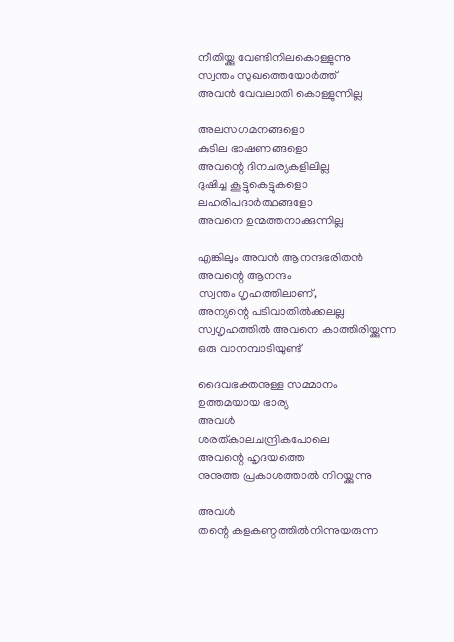നീതിയ്ക്കു വേണ്ടിനിലകൊള്ളുന്നു
സ്വന്തം സുഖത്തെയോര്‍ത്ത്
അവന്‍ വേവലാതി കൊള്ളുന്നില്ല

അലസഗമനങ്ങളൊ
കുടില ഭാഷണങ്ങളൊ
അവന്റെ ദിനചര്യകളിലില്ല
ദുഷിച്ച കൂട്ടുകെട്ടുകളൊ
ലഹരിപദാര്‍ത്ഥങ്ങളോ
അവനെ ഉന്മത്തനാക്കുന്നില്ല

എങ്കിലും അവന്‍ ആനന്ദഭരിതന്‍
അവന്റെ ആനന്ദം
സ്വന്തം ഗൃഹത്തിലാണ്,
അന്യന്റെ പടിവാതില്‍ക്കലല്ല
സ്വഗൃഹത്തില്‍ അവനെ കാത്തിരിയ്ക്കുന്ന
ഒരു വാനമ്പാടിയുണ്ട്

ദൈവഭക്തനുള്ള സമ്മാനം
ഉത്തമയായ ഭാര്യ
അവള്‍
ശരത്കാലചന്ദ്രികപോലെ
അവന്റെ ഹൃദയത്തെ
നുനുത്ത പ്രകാശത്താല്‍ നിറയ്ക്കുന്നു

അവള്‍
തന്റെ കളകണ്ഠത്തില്‍നിന്നുയരുന്ന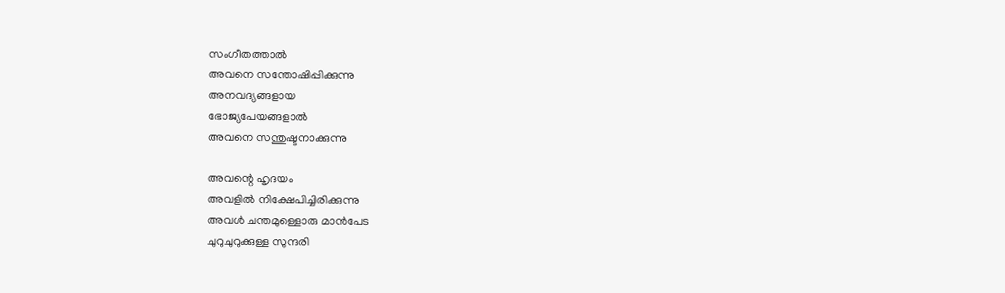സംഗീതത്താല്‍
അവനെ സന്തോഷിപ്പിക്കുന്നു
അനവദ്യങ്ങളായ
ഭോജ്യപേയങ്ങളാല്‍
അവനെ സന്തുഷ്ടനാക്കുന്നു

അവന്റെ ഹൃദയം
അവളില്‍ നിക്ഷേപിച്ചിരിക്കുന്നു
അവള്‍ ചന്തമുള്ളൊരു മാന്‍പേട
ചുറുചുറുക്കുള്ള സുന്ദരി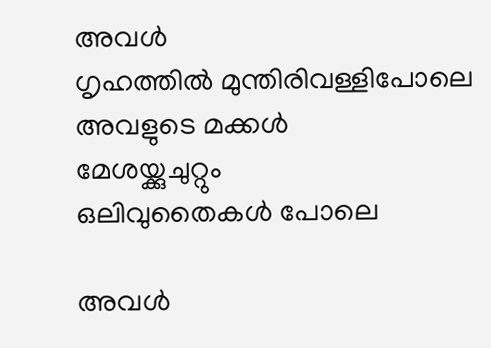അവള്‍
ഗൃഹത്തില്‍ മുന്തിരിവള്ളിപോലെ
അവളുടെ മക്കള്‍
മേശയ്ക്കുചുറ്റും
ഒലിവുതൈകള്‍ പോലെ

അവള്‍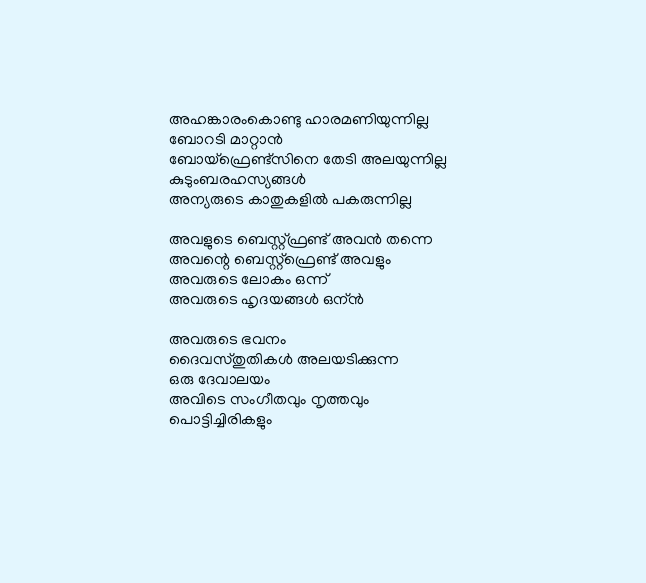അഹങ്കാരംകൊണ്ടു ഹാരമണിയുന്നില്ല
ബോറടി മാറ്റാന്‍
ബോയ്ഫ്രെണ്ട്സിനെ തേടി അലയുന്നില്ല
കുടുംബരഹസ്യങ്ങള്‍
അന്യരുടെ കാതുകളില്‍ പകരുന്നില്ല

അവളുടെ ബെസ്റ്റ്ഫ്രണ്ട് അവന്‍ തന്നെ
അവന്റെ ബെസ്റ്റ്ഫ്രെണ്ട് അവളും
അവരുടെ ലോകം ഒന്ന്
അവരുടെ ഹൃദയങ്ങള്‍ ഒന്ന്‍

അവരുടെ ഭവനം
ദൈവസ്തുതികള്‍ അലയടിക്കുന്ന
ഒരു ദേവാലയം
അവിടെ സംഗീതവും നൃത്തവും
പൊട്ടിച്ചിരികളും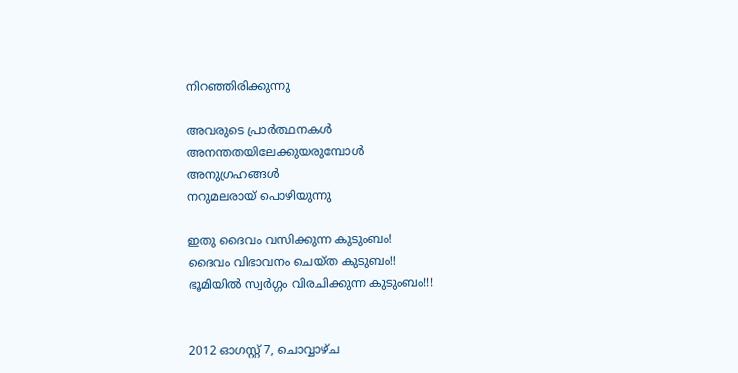നിറഞ്ഞിരിക്കുന്നു

അവരുടെ പ്രാര്‍ത്ഥനകള്‍
അനന്തതയിലേക്കുയരുമ്പോള്‍
അനുഗ്രഹങ്ങള്‍
നറുമലരായ് പൊഴിയുന്നു

ഇതു ദൈവം വസിക്കുന്ന കുടുംബം!
ദൈവം വിഭാവനം ചെയ്ത കുടുബം!!
ഭൂമിയില്‍ സ്വര്‍ഗ്ഗം വിരചിക്കുന്ന കുടുംബം!!!


2012 ഓഗസ്റ്റ് 7, ചൊവ്വാഴ്ച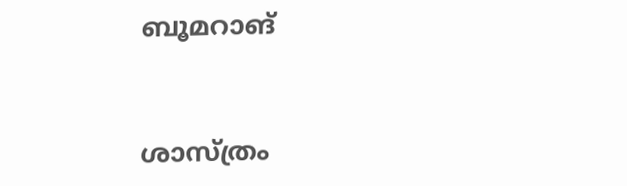ബൂമറാങ്



ശാസ്ത്രം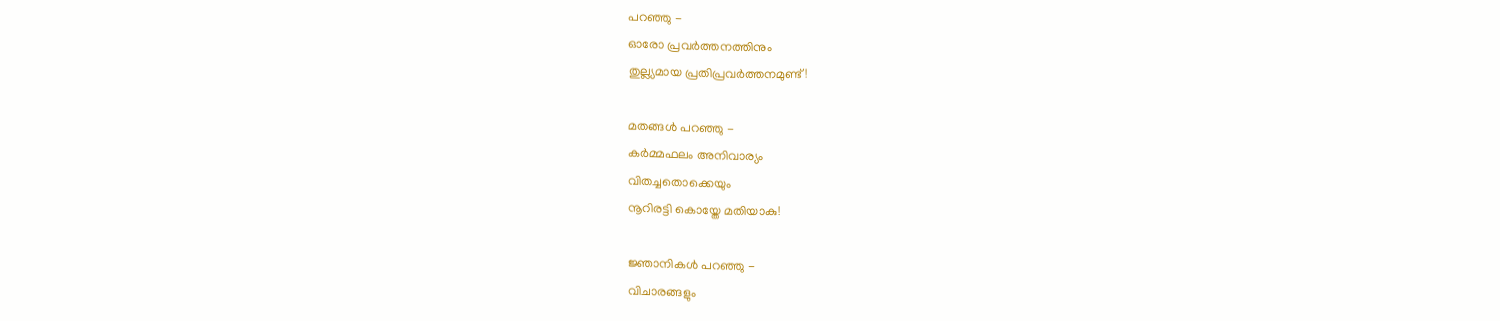പറഞ്ഞു -
ഓരോ പ്രവര്‍ത്തനത്തിനും
തുല്ല്യമായ പ്രതിപ്രവര്‍ത്തനമുണ്ട്!

മതങ്ങള്‍ പറഞ്ഞു -
കര്‍മ്മഫലം അനിവാര്യം‌‌
വിതച്ചതൊക്കെയും
നൂറിരട്ടി കൊയ്തേ മതിയാകു!

ജ്ഞാനികള്‍ പറഞ്ഞു -
വിചാരങ്ങളും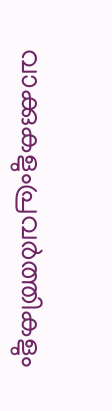വാക്കുകളുംപ്രവര്‍ത്തികളും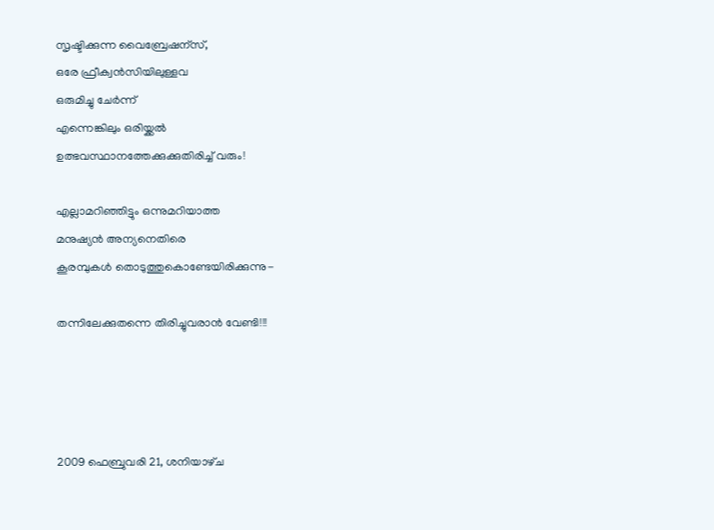സൃഷ്ടിക്കുന്ന വൈബ്രേഷന്സ്,
ഒരേ ഫ്രീക്വന്‍സിയിലുള്ളവ
ഒരുമിച്ചു ചേര്‍ന്ന്
എന്നെങ്കിലും ഒരിയ്ക്കല്‍
ഉത്ഭവസ്ഥാനത്തേക്കുക്കുതിരിച്ച് വരും!

എല്ലാമറിഞ്ഞിട്ടും ഒന്നുമറിയാത്ത
മനുഷ്യന്‍ അന്യനെതിരെ
കൂരമ്പുകള്‍ തൊടുത്തുകൊണ്ടേയിരിക്കുന്നു-

തന്നിലേക്കുതന്നെ തിരിച്ചുവരാന്‍ വേണ്ടി!!!




2009 ഫെബ്രുവരി 21, ശനിയാഴ്‌ച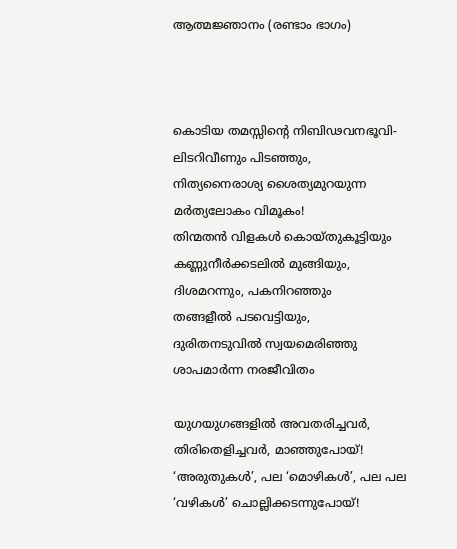ആത്മജ്ഞാനം (രണ്ടാം ഭാഗം)



കൊടിയ തമസ്സിന്റെ നിബിഢവനഭൂവി-
ലിടറിവീണും പിടഞ്ഞും,
നിത്യനൈരാശ്യ ശൈത്യമുറയുന്ന
മർത്യലോകം വിമൂകം!
തിന്മതൻ വിളകൾ കൊയ്തുകൂട്ടിയും
കണ്ണുനീർക്കടലിൽ മുങ്ങിയും,
ദിശമറന്നും, പകനിറഞ്ഞും
തങ്ങളീൽ പടവെട്ടിയും,
ദുരിതനടുവിൽ സ്വയമെരിഞ്ഞു
ശാപമാർന്ന നരജീവിതം

യുഗയുഗങ്ങളിൽ അവതരിച്ചവർ,
തിരിതെളിച്ചവർ, മാഞ്ഞുപോയ്!
‘അരുതുകൾ’, പല ‘മൊഴികൾ’, പല പല
‘വഴികൾ’ ചൊല്ലിക്കടന്നുപോയ്!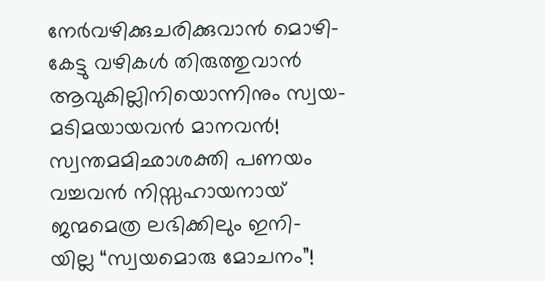നേർവഴിക്കുചരിക്കുവാൻ മൊഴി-
കേട്ടു വഴികൾ തിരുത്തുവാൻ
ആവുകില്ലിനിയൊന്നിനും സ്വയ-
മടിമയായവൻ മാനവൻ!
സ്വന്തമമിഛാശക്തി പണയം
വച്ചവൻ നിസ്സഹായനായ്
ജന്മമെത്ര ലഭിക്കിലും ഇനി-
യില്ല “സ്വയമൊരു മോചനം”!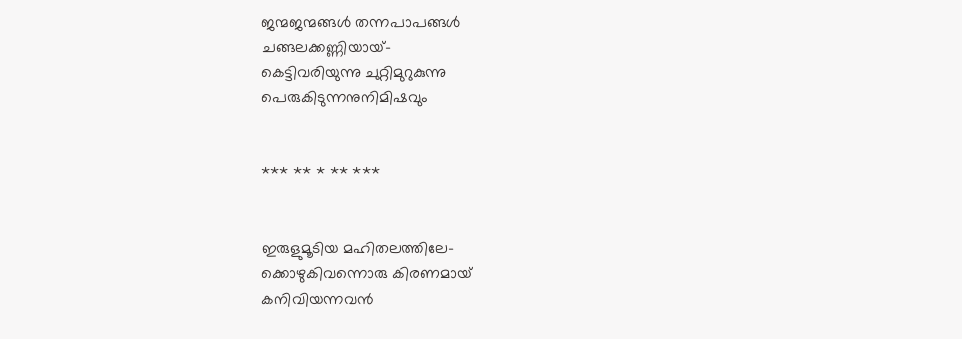ജന്മജന്മങ്ങൾ തന്നപാപങ്ങൾ
ചങ്ങലക്കണ്ണിയായ്-
കെട്ടിവരിയുന്നു ചുറ്റിമുറുകുന്നു
പെരുകിടുന്നനുനിമിഷവും


*** ** * ** ***


ഇരുളുമൂടിയ മഹിതലത്തിലേ-
ക്കൊഴുകിവന്നൊരു കിരണമായ്
കനിവിയന്നവൻ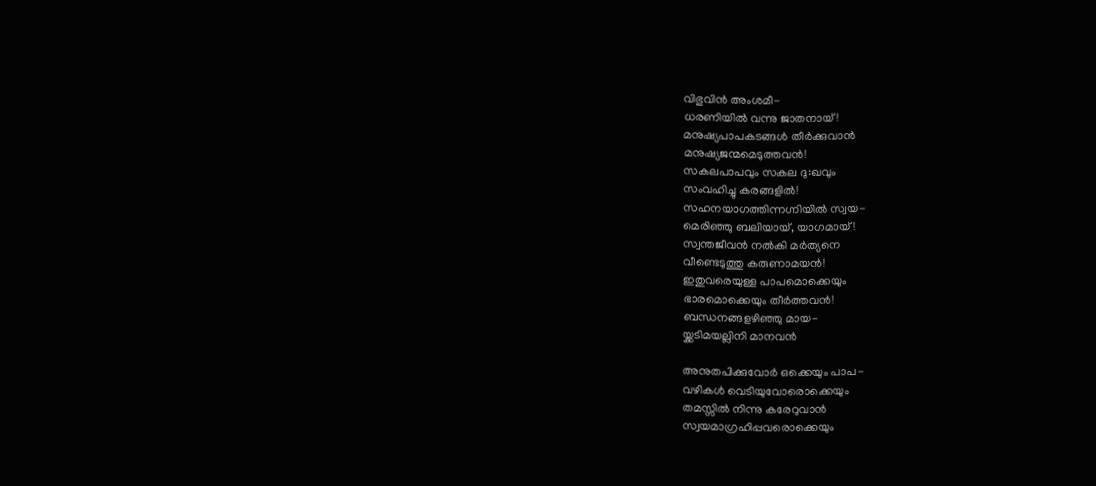വിഭുവിൻ അംശമീ-
ധരണിയിൽ വന്നു ജാതനായ്!
മനുഷ്യപാപകടങ്ങൾ തീർക്കുവാൻ
മനുഷ്യജന്മമെടുത്തവൻ!
സകലപാപവും സകല ദു:ഖവും
സംവഹിച്ചു കരങ്ങളിൽ!
സഹനയാഗത്തിന്നഗ്നിയിൽ സ്വയ-
മെരിഞ്ഞു ബലിയായ്, യാഗമായ്!
സ്വന്തജീവൻ നൽകി മർത്യനെ
വീണ്ടെടുത്തു കരുണാമയൻ!
ഇതുവരെയുള്ള പാപമൊക്കെയും
ഭാരമൊക്കെയും തീർത്തവൻ!
ബന്ധനങ്ങളഴിഞ്ഞു മായ-
യ്ക്കടിമയല്ലിനി മാനവൻ

അനുതപിക്കുവോർ ഒക്കെയും പാപ-
വഴികൾ വെടിയുവോരൊക്കെയും
തമസ്സിൽ നിന്നു കരേറുവാൻ
സ്വയമാഗ്രഹിപ്പവരൊക്കെയും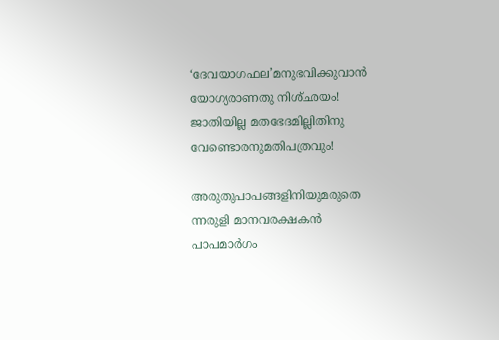‘ദേവയാഗഫല’മനുഭവിക്കുവാൻ
യോഗ്യരാണതു നിശ്ഛയം!
ജാതിയില്ല മതഭേദമില്ലിതിനു
വേണ്ടൊരനുമതിപത്രവും!

അരുതുപാപങ്ങളിനിയുമരുതെ
ന്നരുളി മാനവരക്ഷകൻ
പാപമാർഗം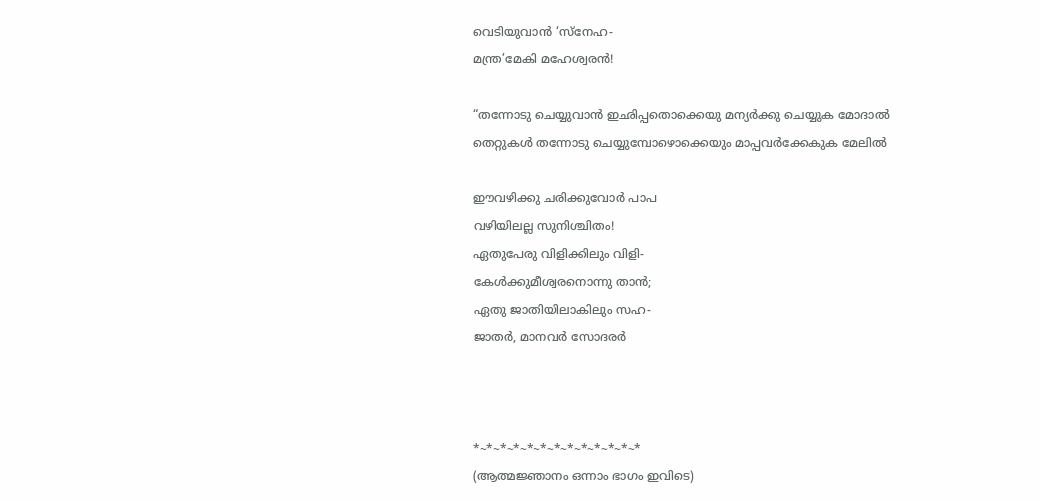വെടിയുവാൻ ‘സ്നേഹ-
മന്ത്ര’മേകി മഹേശ്വരൻ!

“തന്നോടു ചെയ്യുവാൻ ഇഛിപ്പതൊക്കെയു മന്യർക്കു ചെയ്യുക മോദാൽ
തെറ്റുകൾ തന്നോടു ചെയ്യുമ്പോഴൊക്കെയും മാപ്പവർക്കേകുക മേലിൽ

ഈവഴിക്കു ചരിക്കുവോർ പാപ
വഴിയിലല്ല സുനിശ്ചിതം!
ഏതുപേരു വിളിക്കിലും വിളി-
കേൾക്കുമീശ്വരനൊന്നു താൻ;
ഏതു ജാതിയിലാകിലും സഹ-
ജാതർ, മാനവർ സോദരർ



*~*~*~*~*~*~*~*~*~*~*~*~*
(ആത്മജ്ഞാനം ഒന്നാം ഭാഗം ഇവിടെ)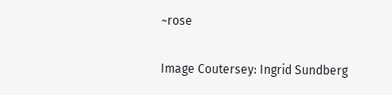~rose

Image Coutersey: Ingrid Sundberg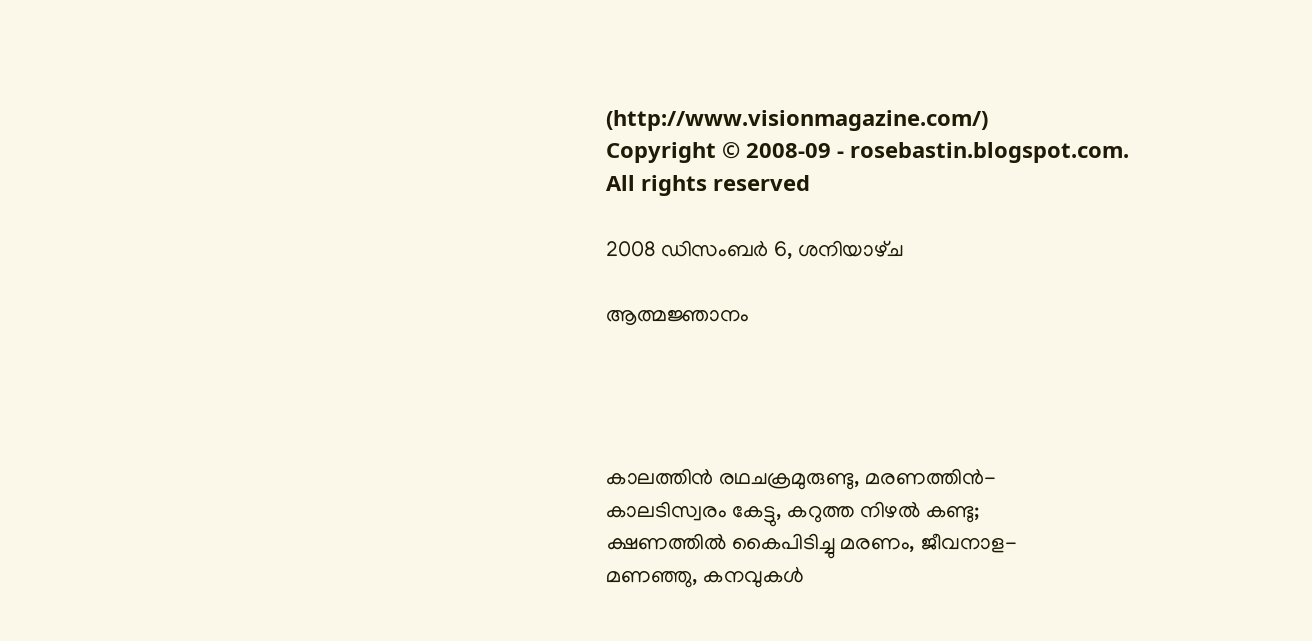(http://www.visionmagazine.com/)
Copyright © 2008-09 - rosebastin.blogspot.com. All rights reserved

2008 ഡിസംബർ 6, ശനിയാഴ്‌ച

ആത്മജ്ഞാനം




കാലത്തിൻ രഥചക്രമുരുണ്ടു, മരണത്തിൻ-
കാലടിസ്വരം കേട്ടു, കറുത്ത നിഴൽ കണ്ടു;
ക്ഷണത്തിൽ കൈപിടിച്ചു മരണം, ജീവനാള-
മണഞ്ഞു, കനവുകൾ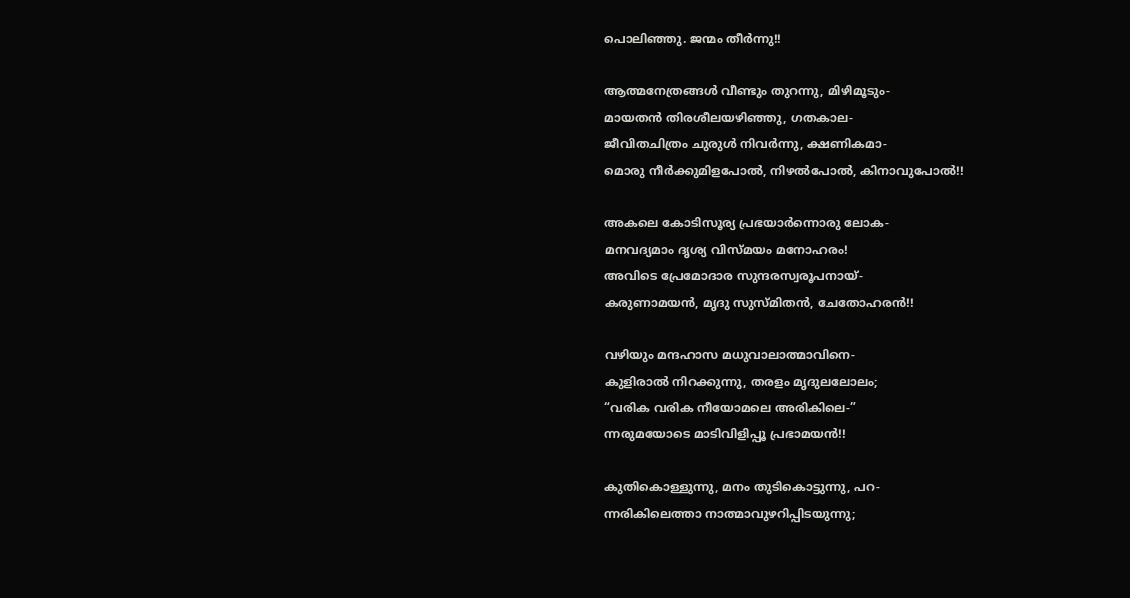പൊലിഞ്ഞു. ജന്മം തീർന്നു!!

ആത്മനേത്രങ്ങൾ വീണ്ടും തുറന്നു, മിഴിമൂടും-
മായതൻ തിരശീലയഴിഞ്ഞു, ഗതകാല-
ജീവിതചിത്രം ചുരുൾ നിവർന്നു, ക്ഷണികമാ-
മൊരു നീർക്കുമിളപോൽ, നിഴൽപോൽ, കിനാവുപോൽ!!

അകലെ കോടിസൂര്യ പ്രഭയാർന്നൊരു ലോക-
മനവദ്യമാം ദൃശ്യ വിസ്മയം മനോഹരം!
അവിടെ പ്രേമോദാര സുന്ദരസ്വരൂപനായ്-
കരുണാമയൻ, മൃദു സുസ്മിതൻ, ചേതോഹരൻ!!

വഴിയും മന്ദഹാസ മധുവാലാത്മാവിനെ-
കുളിരാൽ നിറക്കുന്നു, തരളം മൃദുലലോലം;
“വരിക വരിക നീയോമലെ അരികിലെ-”
ന്നരുമയോടെ മാടിവിളിപ്പൂ പ്രഭാമയൻ!!

കുതികൊള്ളുന്നു, മനം തുടികൊട്ടുന്നു, പറ-
ന്നരികിലെത്താ നാത്മാവുഴറിപ്പിടയുന്നു;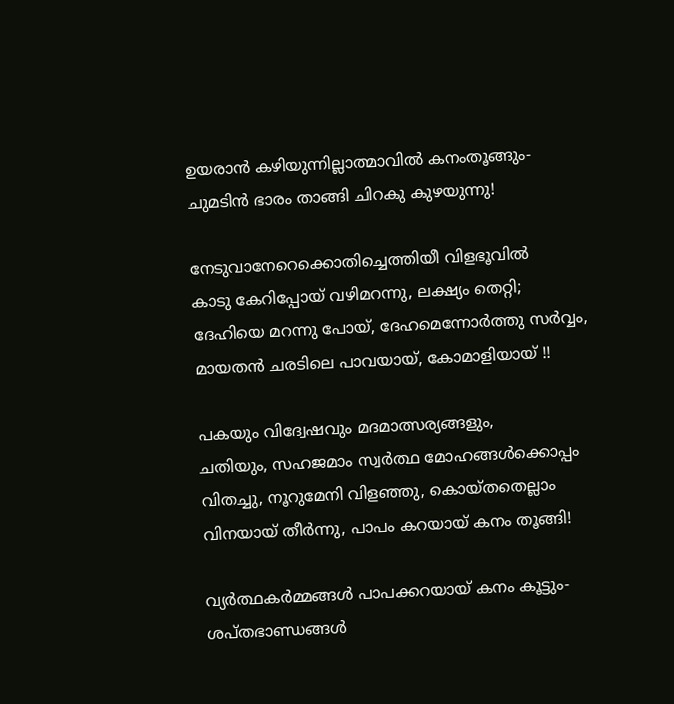ഉയരാൻ കഴിയുന്നില്ലാത്മാവിൽ കനംതൂങ്ങും-
ചുമടിൻ ഭാരം താങ്ങി ചിറകു കുഴയുന്നു!

നേടുവാനേറെക്കൊതിച്ചെത്തിയീ വിളഭൂവിൽ
കാടു കേറിപ്പോയ് വഴിമറന്നു, ലക്ഷ്യം തെറ്റി;
ദേഹിയെ മറന്നു പോയ്, ദേഹമെന്നോർത്തു സർവ്വം,
മായതൻ ചരടിലെ പാവയായ്, കോമാളിയായ് !!

പകയും വിദ്വേഷവും മദമാത്സര്യങ്ങളും,
ചതിയും, സഹജമാം സ്വർത്ഥ മോഹങ്ങൾക്കൊപ്പം
വിതച്ചു, നൂറുമേനി വിളഞ്ഞു, കൊയ്തതെല്ലാം
വിനയായ് തീർന്നു, പാപം കറയായ് കനം തൂങ്ങി!

വ്യർത്ഥകർമ്മങ്ങൾ പാപക്കറയായ് കനം കൂട്ടും-
ശപ്തഭാണ്ഡങ്ങൾ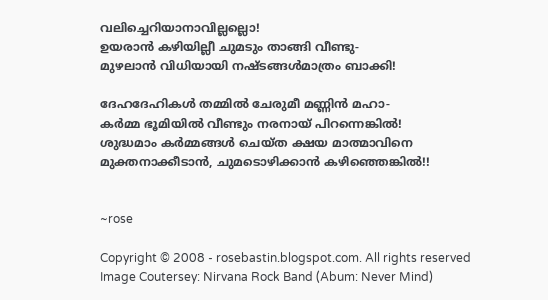വലിച്ചെറിയാനാവില്ലല്ലൊ!
ഉയരാൻ കഴിയില്ലീ ചുമടും താങ്ങി വീണ്ടു-
മുഴലാൻ വിധിയായി നഷ്ടങ്ങൾമാത്രം ബാക്കി!

ദേഹദേഹികൾ തമ്മിൽ ചേരുമീ മണ്ണിൻ മഹാ-
കർമ്മ ഭൂമിയിൽ വീണ്ടും നരനായ് പിറന്നെങ്കിൽ!
ശുദ്ധമാം കർമ്മങ്ങൾ ചെയ്ത ക്ഷയ മാത്മാവിനെ
മുക്തനാക്കീടാൻ, ചുമടൊഴിക്കാൻ കഴിഞ്ഞെങ്കിൽ!!


~rose

Copyright © 2008 - rosebastin.blogspot.com. All rights reserved
Image Coutersey: Nirvana Rock Band (Abum: Never Mind)